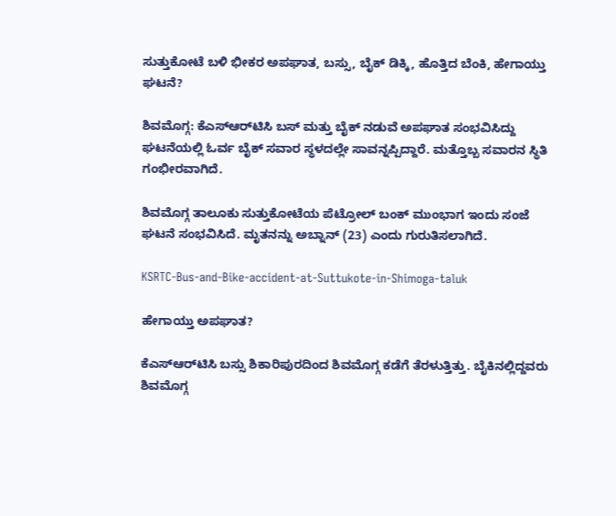ಸುತ್ತುಕೋಟೆ ಬಳಿ ಭೀಕರ ಅಪಘಾತ, ಬಸ್ಸು, ಬೈಕ್‌ ಡಿಕ್ಕಿ, ಹೊತ್ತಿದ ಬೆಂಕಿ, ಹೇಗಾಯ್ತು ಘಟನೆ?

ಶಿವಮೊಗ್ಗ: ಕೆಎಸ್‌ಆರ್‌ಟಿಸಿ ಬಸ್‌ ಮತ್ತು ಬೈಕ್‌ ನಡುವೆ ಅಪಘಾತ ಸಂಭವಿಸಿದ್ದು ಘಟನೆಯಲ್ಲಿ ಓರ್ವ ಬೈಕ್‌ ಸವಾರ ಸ್ಥಳದಲ್ಲೇ ಸಾವನ್ನಪ್ಪಿದ್ದಾರೆ. ಮತ್ತೊಬ್ಬ ಸವಾರನ ಸ್ಥಿತಿ ಗಂಭೀರವಾಗಿದೆ.

ಶಿವಮೊಗ್ಗ ತಾಲೂಕು ಸುತ್ತುಕೋಟೆಯ ಪೆಟ್ರೋಲ್‌ ಬಂಕ್‌ ಮುಂಭಾಗ ಇಂದು ಸಂಜೆ ಘಟನೆ ಸಂಭವಿಸಿದೆ. ಮೃತನನ್ನು ಅಬ್ನಾನ್‌ (23) ಎಂದು ಗುರುತಿಸಲಾಗಿದೆ.

KSRTC-Bus-and-Bike-accident-at-Suttukote-in-Shimoga-taluk

ಹೇಗಾಯ್ತು ಅಪಘಾತ?

ಕೆಎಸ್‌ಆರ್‌ಟಿಸಿ ಬಸ್ಸು ಶಿಕಾರಿಪುರದಿಂದ ಶಿವಮೊಗ್ಗ ಕಡೆಗೆ ತೆರಳುತ್ತಿತ್ತು. ಬೈಕಿನಲ್ಲಿದ್ದವರು ಶಿವಮೊಗ್ಗ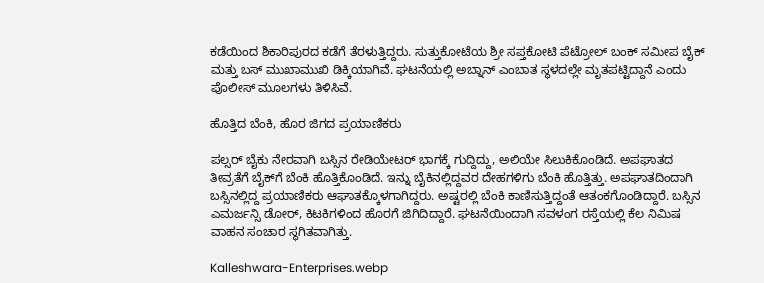ಕಡೆಯಿಂದ ಶಿಕಾರಿಪುರದ ಕಡೆಗೆ ತೆರಳುತ್ತಿದ್ದರು. ಸುತ್ತುಕೋಟೆಯ ಶ್ರೀ ಸಪ್ತಕೋಟಿ ಪೆಟ್ರೋಲ್‌ ಬಂಕ್‌ ಸಮೀಪ ಬೈಕ್‌ ಮತ್ತು ಬಸ್‌ ಮುಖಾಮುಖಿ ಡಿಕ್ಕಿಯಾಗಿವೆ. ಘಟನೆಯಲ್ಲಿ ಅಬ್ನಾನ್‌ ಎಂಬಾತ ಸ್ಥಳದಲ್ಲೇ ಮೃತಪಟ್ಟಿದ್ದಾನೆ ಎಂದು ಪೊಲೀಸ್‌ ಮೂಲಗಳು ತಿಳಿಸಿವೆ.

ಹೊತ್ತಿದ ಬೆಂಕಿ, ಹೊರ ಜಿಗದ ಪ್ರಯಾಣಿಕರು

ಪಲ್ಸರ್‌ ಬೈಕು ನೇರವಾಗಿ ಬಸ್ಸಿನ ರೇಡಿಯೇಟರ್‌ ಭಾಗಕ್ಕೆ ಗುದ್ದಿದ್ದು, ಅಲಿಯೇ ಸಿಲುಕಿಕೊಂಡಿದೆ. ಅಪಘಾತದ ತೀವ್ರತೆಗೆ ಬೈಕ್‌ಗೆ ಬೆಂಕಿ ಹೊತ್ತಿಕೊಂಡಿದೆ. ಇನ್ನು ಬೈಕಿನಲ್ಲಿದ್ದವರ ದೇಹಗಳಿಗು ಬೆಂಕಿ ಹೊತ್ತಿತ್ತು. ಅಪಘಾತದಿಂದಾಗಿ ಬಸ್ಸಿನಲ್ಲಿದ್ದ ಪ್ರಯಾಣಿಕರು ಆಘಾತಕ್ಕೊಳಗಾಗಿದ್ದರು. ಅಷ್ಟರಲ್ಲಿ ಬೆಂಕಿ ಕಾಣಿಸುತ್ತಿದ್ದಂತೆ ಆತಂಕಗೊಂಡಿದ್ದಾರೆ. ಬಸ್ಸಿನ ಎಮರ್ಜನ್ಸಿ ಡೋರ್, ಕಿಟಕಿಗಳಿಂದ ಹೊರಗೆ ಜಿಗಿದಿದ್ದಾರೆ. ಘಟನೆಯಿಂದಾಗಿ ಸವಳಂಗ ರಸ್ತೆಯಲ್ಲಿ ಕೆಲ ನಿಮಿಷ ವಾಹನ ಸಂಚಾರ ಸ್ಥಗಿತವಾಗಿತ್ತು.

Kalleshwara-Enterprises.webp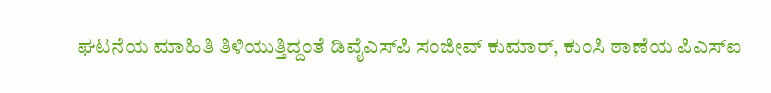ಘಟನೆಯ ಮಾಹಿತಿ ತಿಳಿಯುತ್ತಿದ್ದಂತೆ ಡಿವೈಎಸ್‌ಪಿ ಸಂಜೀವ್‌ ಕುಮಾರ್‌, ಕುಂಸಿ ಠಾಣೆಯ ಪಿಎಸ್‌ಐ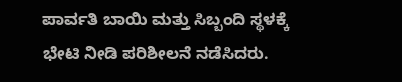ಪಾರ್ವತಿ ಬಾಯಿ ಮತ್ತು ಸಿಬ್ಬಂದಿ ಸ್ಥಳಕ್ಕೆ ಭೇಟಿ ನೀಡಿ ಪರಿಶೀಲನೆ ನಡೆಸಿದರು.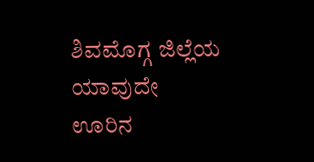ಶಿವಮೊಗ್ಗ ಜಿಲ್ಲೆಯ ಯಾವುದೇ ಊರಿನ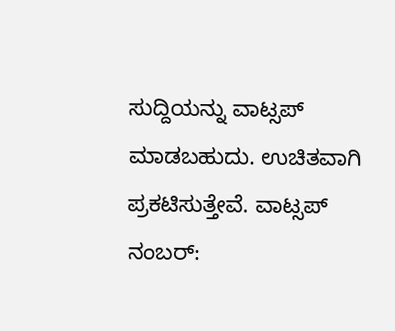ಸುದ್ದಿಯನ್ನು ವಾಟ್ಸಪ್‌ ಮಾಡಬಹುದು. ಉಚಿತವಾಗಿ ಪ್ರಕಟಿಸುತ್ತೇವೆ. ವಾಟ್ಸಪ್‌ ನಂಬರ್: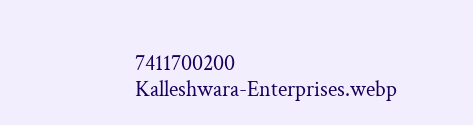7411700200
Kalleshwara-Enterprises.webp